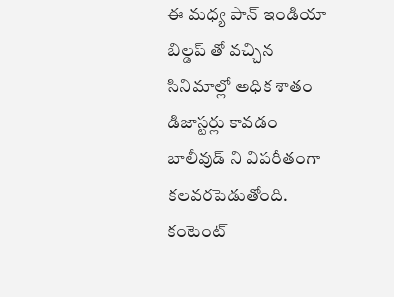ఈ మధ్య పాన్ ఇండియా బిల్డప్ తో వచ్చిన సినిమాల్లో అధిక శాతం డిజాస్టర్లు కావడం బాలీవుడ్ ని విపరీతంగా కలవరపెడుతోంది. కంటెంట్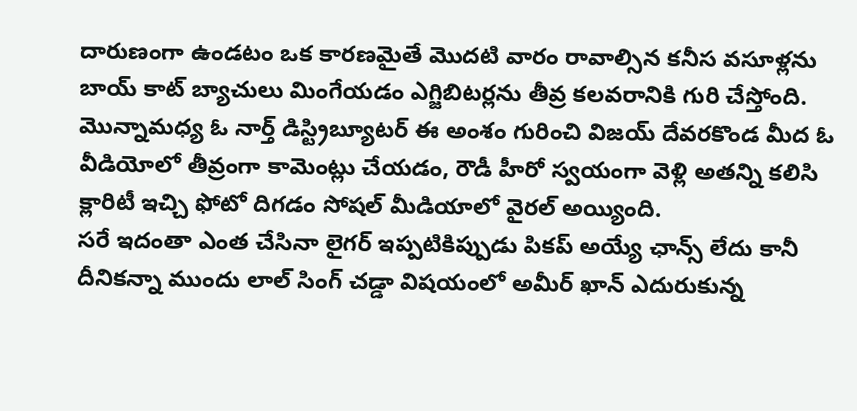దారుణంగా ఉండటం ఒక కారణమైతే మొదటి వారం రావాల్సిన కనీస వసూళ్లను బాయ్ కాట్ బ్యాచులు మింగేయడం ఎగ్జిబిటర్లను తీవ్ర కలవరానికి గురి చేస్తోంది. మొన్నామధ్య ఓ నార్త్ డిస్ట్రిబ్యూటర్ ఈ అంశం గురించి విజయ్ దేవరకొండ మీద ఓ వీడియోలో తీవ్రంగా కామెంట్లు చేయడం, రౌడీ హీరో స్వయంగా వెళ్లి అతన్ని కలిసి క్లారిటీ ఇచ్చి ఫోటో దిగడం సోషల్ మీడియాలో వైరల్ అయ్యింది.
సరే ఇదంతా ఎంత చేసినా లైగర్ ఇప్పటికిప్పుడు పికప్ అయ్యే ఛాన్స్ లేదు కానీ దీనికన్నా ముందు లాల్ సింగ్ చడ్డా విషయంలో అమీర్ ఖాన్ ఎదురుకున్న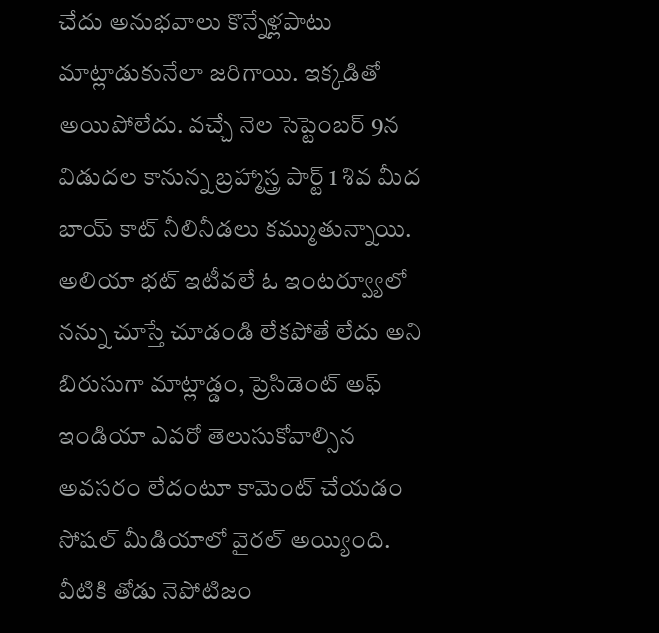చేదు అనుభవాలు కొన్నేళ్లపాటు మాట్లాడుకునేలా జరిగాయి. ఇక్కడితో అయిపోలేదు. వచ్చే నెల సెప్టెంబర్ 9న విడుదల కానున్న బ్రహ్మాస్త్ర పార్ట్ 1 శివ మీద బాయ్ కాట్ నీలినీడలు కమ్ముతున్నాయి. అలియా భట్ ఇటీవలే ఓ ఇంటర్వ్యూలో నన్ను చూస్తే చూడండి లేకపోతే లేదు అని బిరుసుగా మాట్లాడ్డం, ప్రెసిడెంట్ అఫ్ ఇండియా ఎవరో తెలుసుకోవాల్సిన అవసరం లేదంటూ కామెంట్ చేయడం సోషల్ మీడియాలో వైరల్ అయ్యింది.
వీటికి తోడు నెపోటిజం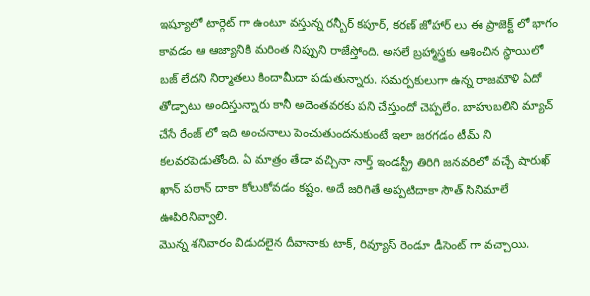ఇష్యూలో టార్గెట్ గా ఉంటూ వస్తున్న రన్బీర్ కపూర్, కరణ్ జోహార్ లు ఈ ప్రాజెక్ట్ లో భాగం కావడం ఆ ఆజ్యానికి మరింత నిప్పుని రాజేస్తోంది. అసలే బ్రహ్మాస్త్రకు ఆశించిన స్థాయిలో బజ్ లేదని నిర్మాతలు కిందామీదా పడుతున్నారు. సమర్పకులుగా ఉన్న రాజమౌళి ఏదో తోడ్పాటు అందిస్తున్నారు కానీ అదెంతవరకు పని చేస్తుందో చెప్పలేం. బాహుబలిని మ్యాచ్ చేసే రేంజ్ లో ఇది అంచనాలు పెంచుతుందనుకుంటే ఇలా జరగడం టీమ్ ని కలవరపెడుతోంది. ఏ మాత్రం తేడా వచ్చినా నార్త్ ఇండస్ట్రీ తిరిగి జనవరిలో వచ్చే షారుఖ్ ఖాన్ పఠాన్ దాకా కోలుకోవడం కష్టం. అదే జరిగితే అప్పటిదాకా సౌత్ సినిమాలే ఊపిరినివ్వాలి.
మొన్న శనివారం విడుదలైన దీవానాకు టాక్, రివ్యూస్ రెండూ డీసెంట్ గా వచ్చాయి.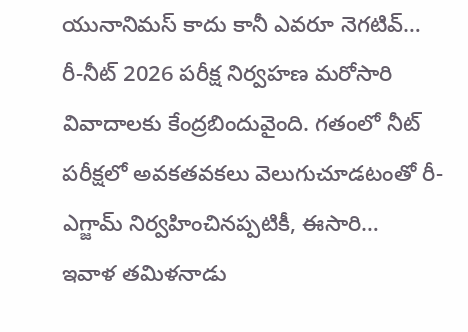యునానిమస్ కాదు కానీ ఎవరూ నెగటివ్…
రీ-నీట్ 2026 పరీక్ష నిర్వహణ మరోసారి వివాదాలకు కేంద్రబిందువైంది. గతంలో నీట్ పరీక్షలో అవకతవకలు వెలుగుచూడటంతో రీ-ఎగ్జామ్ నిర్వహించినప్పటికీ, ఈసారి…
ఇవాళ తమిళనాడు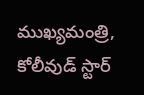ముఖ్యమంత్రి, కోలీవుడ్ స్టార్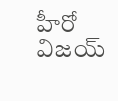హీరో విజయ్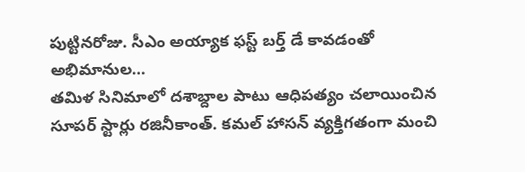పుట్టినరోజు. సీఎం అయ్యాక ఫస్ట్ బర్త్ డే కావడంతో అభిమానుల…
తమిళ సినిమాలో దశాబ్దాల పాటు ఆధిపత్యం చలాయించిన సూపర్ స్టార్లు రజినీకాంత్. కమల్ హాసన్ వ్యక్తిగతంగా మంచి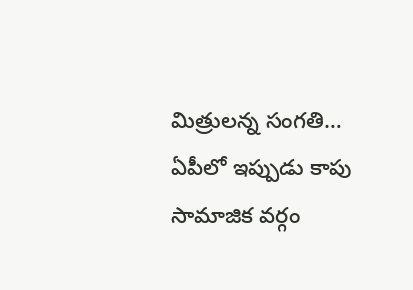మిత్రులన్న సంగతి…
ఏపీలో ఇప్పుడు కాపు సామాజిక వర్గం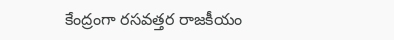కేంద్రంగా రసవత్తర రాజకీయం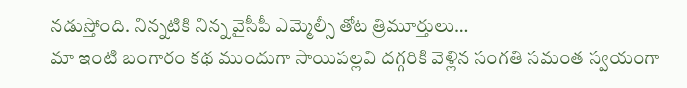నడుస్తోంది. నిన్నటికి నిన్న వైసీపీ ఎమ్మెల్సీ తోట త్రిమూర్తులు…
మా ఇంటి బంగారం కథ ముందుగా సాయిపల్లవి దగ్గరికి వెళ్లిన సంగతి సమంత స్వయంగా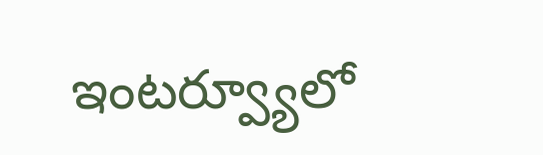ఇంటర్వ్యూలో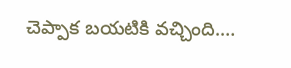చెప్పాక బయటికి వచ్చింది.…